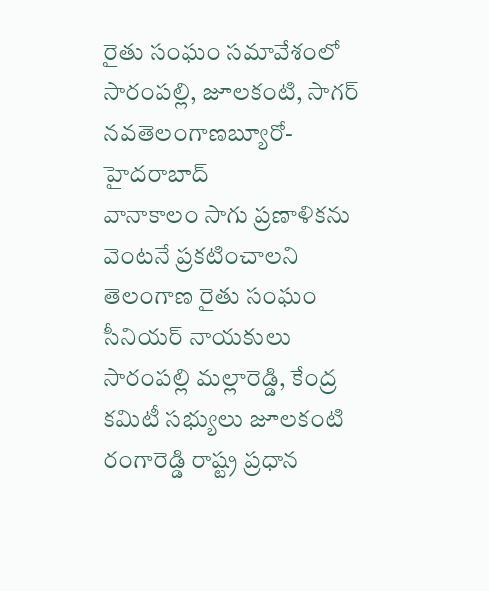రైతు సంఘం సమావేశంలో సారంపల్లి, జూలకంటి, సాగర్
నవతెలంగాణబ్యూరో-హైదరాబాద్
వానాకాలం సాగు ప్రణాళికను వెంటనే ప్రకటించాలని తెలంగాణ రైతు సంఘం సీనియర్ నాయకులు సారంపల్లి మల్లారెడ్డి, కేంద్ర కమిటీ సభ్యులు జూలకంటి రంగారెడ్డి రాష్ట్ర ప్రధాన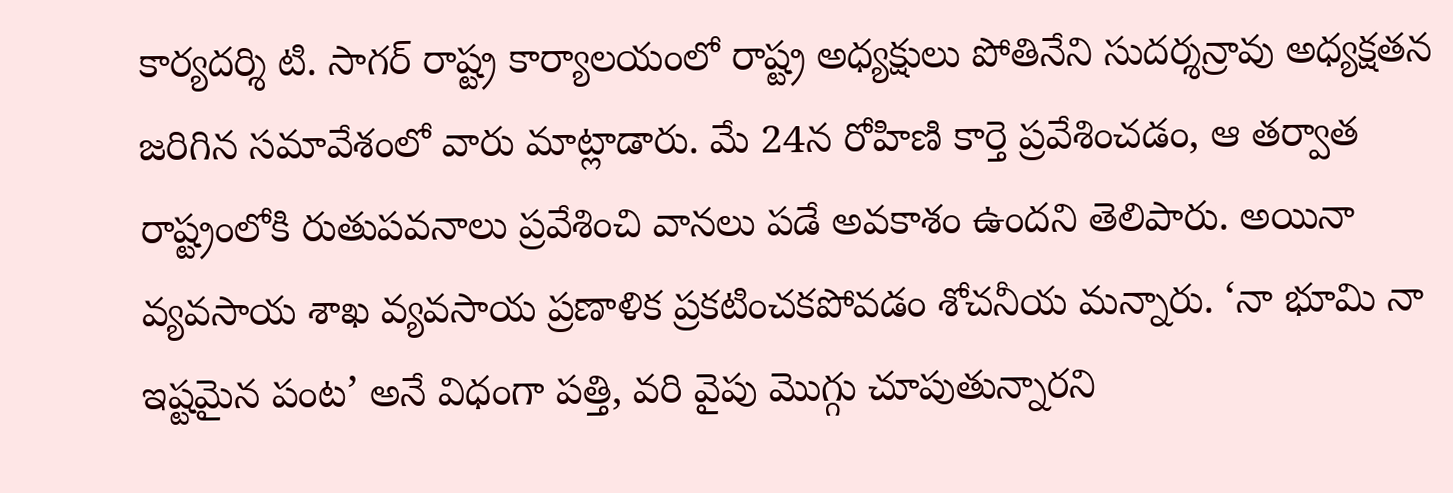కార్యదర్శి టి. సాగర్ రాష్ట్ర కార్యాలయంలో రాష్ట్ర అధ్యక్షులు పోతినేని సుదర్శన్రావు అధ్యక్షతన జరిగిన సమావేశంలో వారు మాట్లాడారు. మే 24న రోహిణి కార్తె ప్రవేశించడం, ఆ తర్వాత రాష్ట్రంలోకి రుతుపవనాలు ప్రవేశించి వానలు పడే అవకాశం ఉందని తెలిపారు. అయినా వ్యవసాయ శాఖ వ్యవసాయ ప్రణాళిక ప్రకటించకపోవడం శోచనీయ మన్నారు. ‘నా భూమి నా ఇష్టమైన పంట’ అనే విధంగా పత్తి, వరి వైపు మొగ్గు చూపుతున్నారని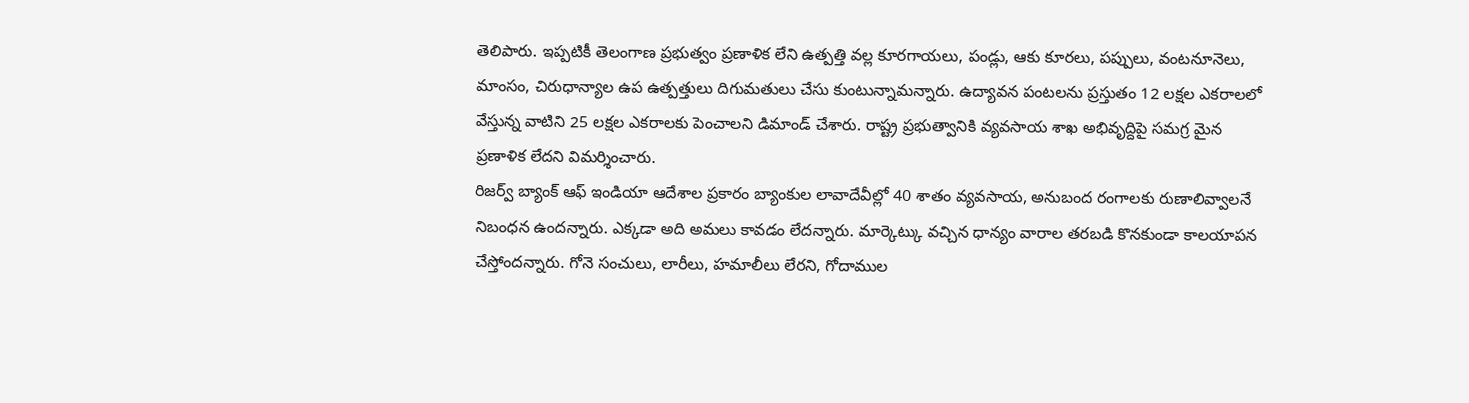తెలిపారు. ఇప్పటికీ తెలంగాణ ప్రభుత్వం ప్రణాళిక లేని ఉత్పత్తి వల్ల కూరగాయలు, పండ్లు, ఆకు కూరలు, పప్పులు, వంటనూనెలు, మాంసం, చిరుధాన్యాల ఉప ఉత్పత్తులు దిగుమతులు చేసు కుంటున్నామన్నారు. ఉద్యావన పంటలను ప్రస్తుతం 12 లక్షల ఎకరాలలో వేస్తున్న వాటిని 25 లక్షల ఎకరాలకు పెంచాలని డిమాండ్ చేశారు. రాష్ట్ర ప్రభుత్వానికి వ్యవసాయ శాఖ అభివృద్దిపై సమగ్ర మైన ప్రణాళిక లేదని విమర్శించారు.
రిజర్వ్ బ్యాంక్ ఆఫ్ ఇండియా ఆదేశాల ప్రకారం బ్యాంకుల లావాదేవీల్లో 40 శాతం వ్యవసాయ, అనుబంద రంగాలకు రుణాలివ్వాలనే నిబంధన ఉందన్నారు. ఎక్కడా అది అమలు కావడం లేదన్నారు. మార్కెట్కు వచ్చిన ధాన్యం వారాల తరబడి కొనకుండా కాలయాపన చేస్తోందన్నారు. గోనె సంచులు, లారీలు, హమాలీలు లేరని, గోదాముల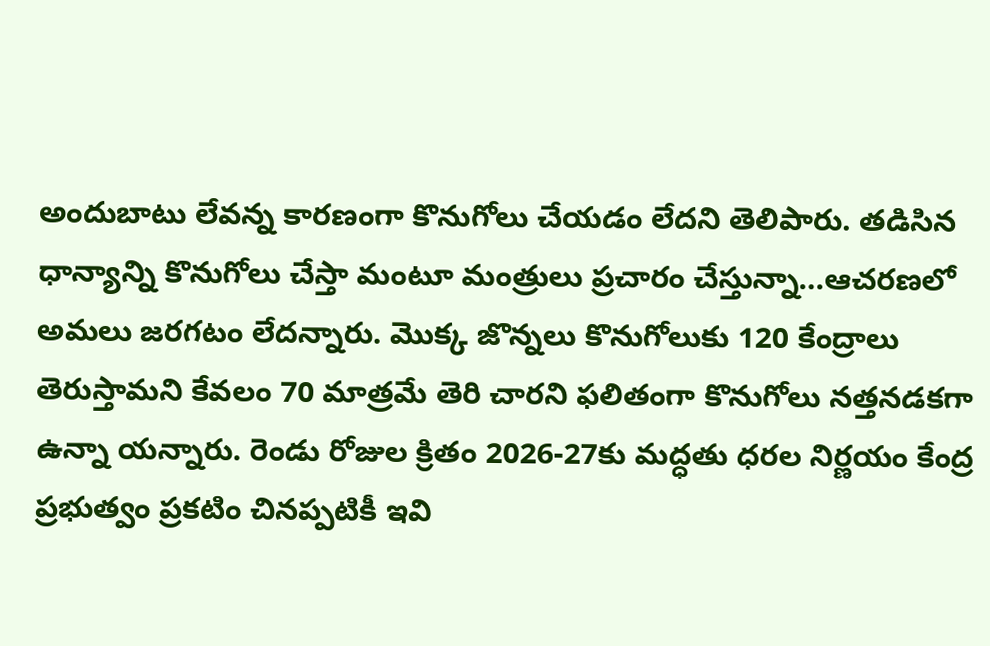అందుబాటు లేవన్న కారణంగా కొనుగోలు చేయడం లేదని తెలిపారు. తడిసిన ధాన్యాన్ని కొనుగోలు చేస్తా మంటూ మంత్రులు ప్రచారం చేస్తున్నా…ఆచరణలో అమలు జరగటం లేదన్నారు. మొక్క జొన్నలు కొనుగోలుకు 120 కేంద్రాలు తెరుస్తామని కేవలం 70 మాత్రమే తెరి చారని ఫలితంగా కొనుగోలు నత్తనడకగా ఉన్నా యన్నారు. రెండు రోజుల క్రితం 2026-27కు మద్ధతు ధరల నిర్ణయం కేంద్ర ప్రభుత్వం ప్రకటిం చినప్పటికీ ఇవి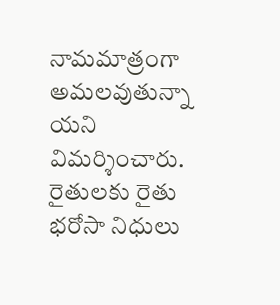నామమాత్రంగా అమలవుతున్నా యని విమర్శించారు. రైతులకు రైతు భరోసా నిధులు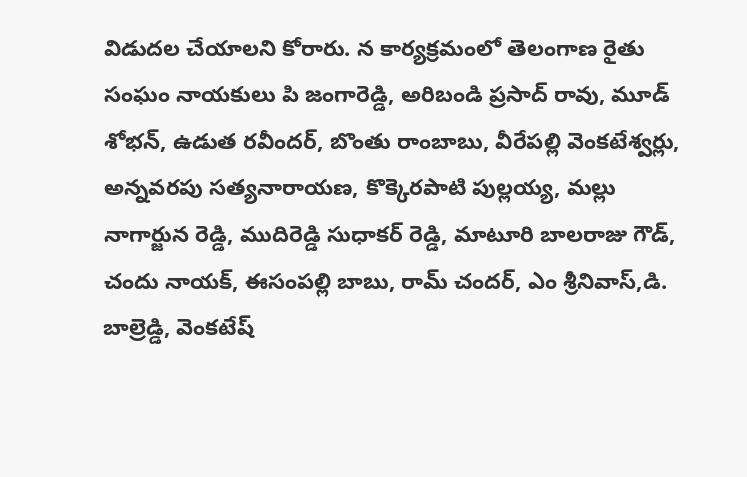విడుదల చేయాలని కోరారు. న కార్యక్రమంలో తెలంగాణ రైతు సంఘం నాయకులు పి జంగారెడ్డి, అరిబండి ప్రసాద్ రావు, మూడ్ శోభన్, ఉడుత రవీందర్, బొంతు రాంబాబు, వీరేపల్లి వెంకటేశ్వర్లు, అన్నవరపు సత్యనారాయణ, కొక్కెరపాటి పుల్లయ్య, మల్లు నాగార్జున రెడ్డి, ముదిరెడ్డి సుధాకర్ రెడ్డి, మాటూరి బాలరాజు గౌడ్, చందు నాయక్, ఈసంపల్లి బాబు, రామ్ చందర్, ఎం శ్రీనివాస్,డి. బాల్రెడ్డి, వెంకటేష్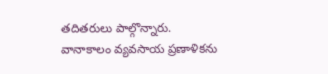తదితరులు పాల్గొన్నారు.
వానాకాలం వ్యవసాయ ప్రణాళికను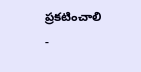ప్రకటించాలి
-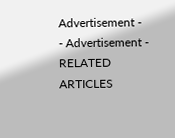Advertisement -
- Advertisement -
RELATED ARTICLES